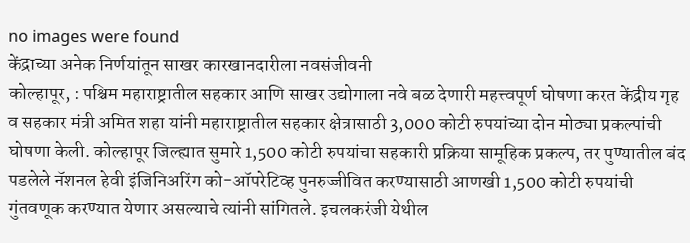no images were found
केंद्राच्या अनेक निर्णयांतून साखर कारखानदारीला नवसंजीवनी
कोल्हापूर, : पश्चिम महाराष्ट्रातील सहकार आणि साखर उद्योगाला नवे बळ देणारी महत्त्वपूर्ण घोषणा करत केंद्रीय गृह व सहकार मंत्री अमित शहा यांनी महाराष्ट्रातील सहकार क्षेत्रासाठी 3,000 कोटी रुपयांच्या दोन मोठ्या प्रकल्पांची घोषणा केली. कोल्हापूर जिल्ह्यात सुमारे 1,500 कोटी रुपयांचा सहकारी प्रक्रिया सामूहिक प्रकल्प, तर पुण्यातील बंद पडलेले नॅशनल हेवी इंजिनिअरिंग को-ऑपरेटिव्ह पुनरुज्जीवित करण्यासाठी आणखी 1,500 कोटी रुपयांची गुंतवणूक करण्यात येणार असल्याचे त्यांनी सांगितले. इचलकरंजी येथील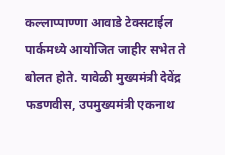कल्लाप्पाण्णा आवाडे टेक्सटाईल पार्कमध्ये आयोजित जाहीर सभेत ते बोलत होते. यावेळी मुख्यमंत्री देवेंद्र फडणवीस, उपमुख्यमंत्री एकनाथ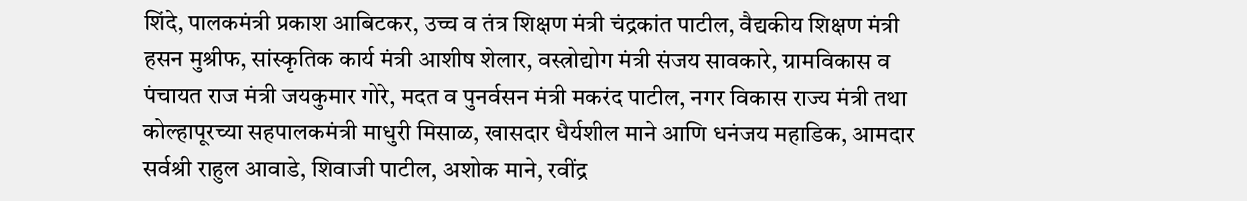शिंदे, पालकमंत्री प्रकाश आबिटकर, उच्च व तंत्र शिक्षण मंत्री चंद्रकांत पाटील, वैद्यकीय शिक्षण मंत्री हसन मुश्रीफ, सांस्कृतिक कार्य मंत्री आशीष शेलार, वस्त्रोद्योग मंत्री संजय सावकारे, ग्रामविकास व पंचायत राज मंत्री जयकुमार गोरे, मदत व पुनर्वसन मंत्री मकरंद पाटील, नगर विकास राज्य मंत्री तथा कोल्हापूरच्या सहपालकमंत्री माधुरी मिसाळ, खासदार धैर्यशील माने आणि धनंजय महाडिक, आमदार सर्वश्री राहुल आवाडे, शिवाजी पाटील, अशोक माने, रवींद्र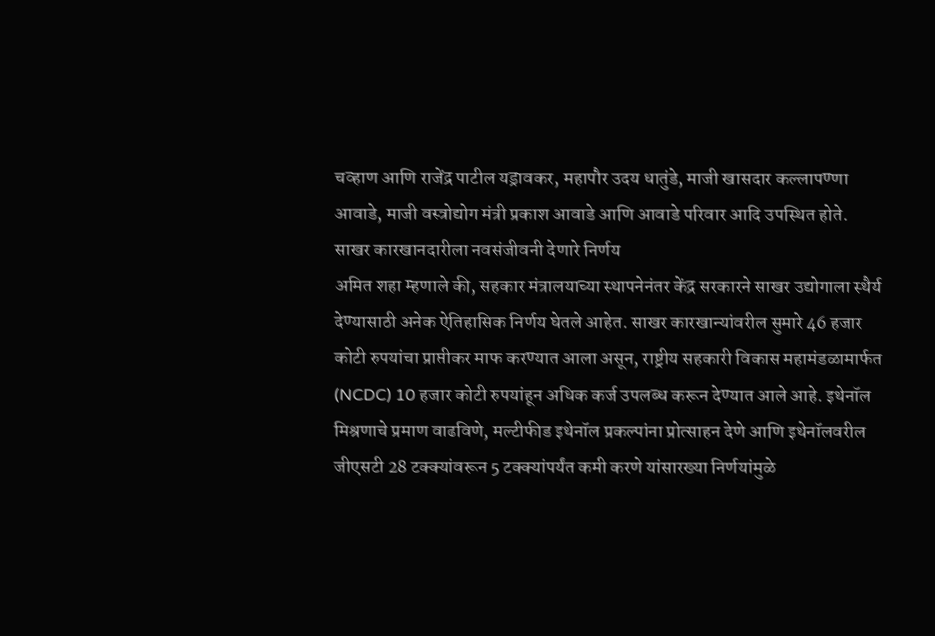चव्हाण आणि राजेंद्र पाटील यड्रावकर, महापौर उदय धातुंडे, माजी खासदार कल्लापण्णा आवाडे, माजी वस्त्रोद्योग मंत्री प्रकाश आवाडे आणि आवाडे परिवार आदि उपस्थित होते.
साखर कारखानदारीला नवसंजीवनी देणारे निर्णय
अमित शहा म्हणाले की, सहकार मंत्रालयाच्या स्थापनेनंतर केंद्र सरकारने साखर उद्योगाला स्थैर्य देण्यासाठी अनेक ऐतिहासिक निर्णय घेतले आहेत. साखर कारखान्यांवरील सुमारे 46 हजार कोटी रुपयांचा प्राप्तीकर माफ करण्यात आला असून, राष्ट्रीय सहकारी विकास महामंडळामार्फत (NCDC) 10 हजार कोटी रुपयांहून अधिक कर्ज उपलब्ध करून देण्यात आले आहे. इथेनॉल मिश्रणाचे प्रमाण वाढविणे, मल्टीफीड इथेनॉल प्रकल्पांना प्रोत्साहन देणे आणि इथेनॉलवरील जीएसटी 28 टक्क्यांवरून 5 टक्क्यांपर्यंत कमी करणे यांसारख्या निर्णयांमुळे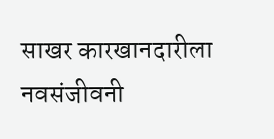साखर कारखानदारीला नवसंजीवनी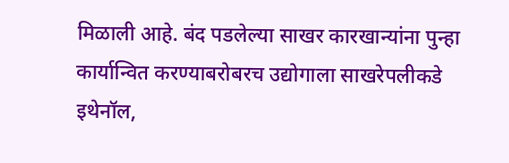मिळाली आहे. बंद पडलेल्या साखर कारखान्यांना पुन्हा कार्यान्वित करण्याबरोबरच उद्योगाला साखरेपलीकडे इथेनॉल,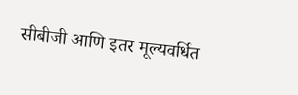सीबीजी आणि इतर मूल्यवर्धित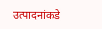उत्पादनांकडे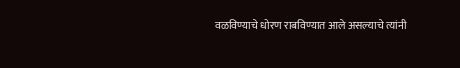वळविण्याचे धोरण राबविण्यात आले असल्याचे त्यांनी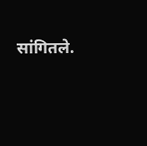सांगितले.